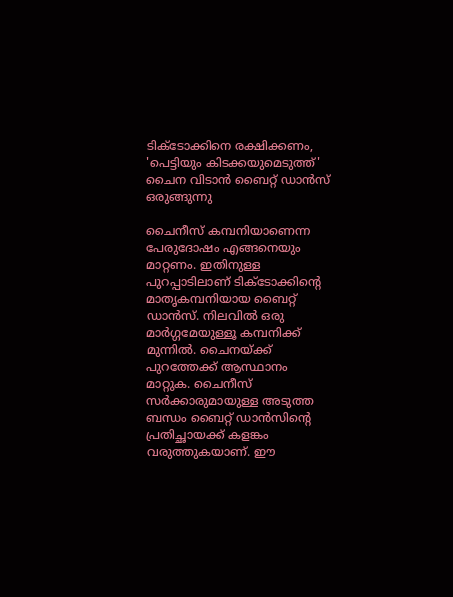ടിക്‌ടോക്കിനെ രക്ഷിക്കണം, 'പെട്ടിയും കിടക്കയുമെടുത്ത്' ചൈന വിടാന്‍ ബൈറ്റ് ഡാന്‍സ് ഒരുങ്ങുന്നു

ചൈനീസ് കമ്പനിയാണെന്ന പേരുദോഷം എങ്ങനെയും മാറ്റണം. ഇതിനുള്ള പുറപ്പാടിലാണ് ടിക്‌ടോക്കിന്റെ മാതൃകമ്പനിയായ ബൈറ്റ് ഡാന്‍സ്. നിലവില്‍ ഒരു മാര്‍ഗ്ഗമേയുള്ളൂ കമ്പനിക്ക് മുന്നില്‍. ചൈനയ്ക്ക് പുറത്തേക്ക് ആസ്ഥാനം മാറ്റുക. ചൈനീസ് സര്‍ക്കാരുമായുള്ള അടുത്ത ബന്ധം ബൈറ്റ് ഡാന്‍സിന്റെ പ്രതിച്ഛായക്ക് കളങ്കം വരുത്തുകയാണ്. ഈ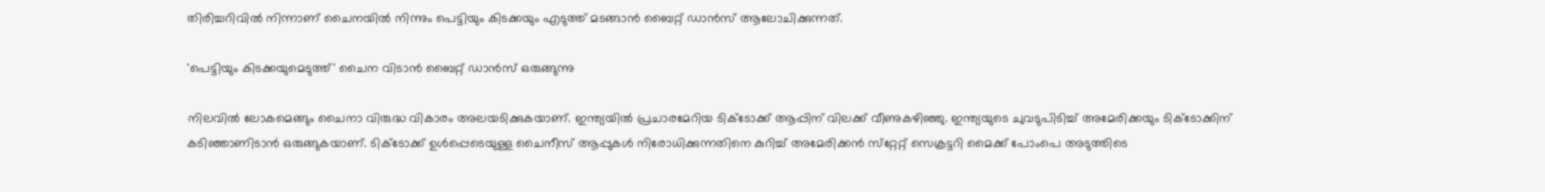തിരിച്ചറിവില്‍ നിന്നാണ് ചൈനയില്‍ നിന്നും പെട്ടിയും കിടക്കയും എടുത്ത് മടങ്ങാന്‍ ബൈറ്റ് ഡാന്‍സ് ആലോചിക്കുന്നത്.

'പെട്ടിയും കിടക്കയുമെടുത്ത്' ചൈന വിടാന്‍ ബൈറ്റ് ഡാന്‍സ് ഒരുങ്ങുന്നു

നിലവില്‍ ലോകമെങ്ങും ചൈനാ വിരുദ്ധ വികാരം അലയടിക്കുകയാണ്. ഇന്ത്യയില്‍ പ്രചാരമേറിയ ടിക്‌ടോക്ക് ആപ്പിന് വിലക്ക് വീണുകഴിഞ്ഞു. ഇന്ത്യയുടെ ചുവടുപിടിച്ച് അമേരിക്കയും ടിക്‌ടോക്കിന് കടിഞ്ഞാണിടാന്‍ ഒരുങ്ങുകയാണ്. ടിക്‌ടോക്ക് ഉള്‍പ്പെടെയുള്ള ചൈനീസ് ആപ്പുകള്‍ നിരോധിക്കുന്നതിനെ കുറിച്ച് അമേരിക്കന്‍ സ്‌റ്റേറ്റ് സെക്രട്ടറി മൈക്ക് പോംപെ അടുത്തിടെ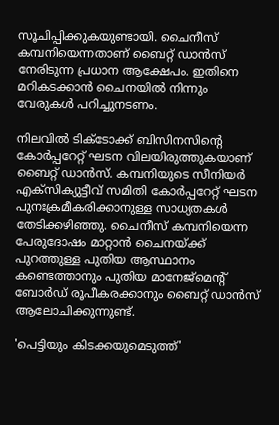സൂചിപ്പിക്കുകയുണ്ടായി. ചൈനീസ് കമ്പനിയെന്നതാണ് ബൈറ്റ് ഡാന്‍സ് നേരിടുന്ന പ്രധാന ആക്ഷേപം. ഇതിനെ മറികടക്കാന്‍ ചൈനയില്‍ നിന്നും വേരുകള്‍ പറിച്ചുനടണം.

നിലവില്‍ ടിക്‌ടോക്ക് ബിസിനസിന്റെ കോര്‍പ്പറേറ്റ് ഘടന വിലയിരുത്തുകയാണ് ബൈറ്റ് ഡാന്‍സ്. കമ്പനിയുടെ സീനിയര്‍ എക്‌സിക്യുട്ടീവ് സമിതി കോര്‍പ്പറേറ്റ് ഘടന പുനഃക്രമീകരിക്കാനുള്ള സാധ്യതകള്‍ തേടിക്കഴിഞ്ഞു. ചൈനീസ് കമ്പനിയെന്ന പേരുദോഷം മാറ്റാന്‍ ചൈനയ്ക്ക് പുറത്തുള്ള പുതിയ ആസ്ഥാനം കണ്ടെത്താനും പുതിയ മാനേജ്‌മെന്റ് ബോര്‍ഡ് രൂപീകരക്കാനും ബൈറ്റ് ഡാന്‍സ് ആലോചിക്കുന്നുണ്ട്.

'പെട്ടിയും കിടക്കയുമെടുത്ത്'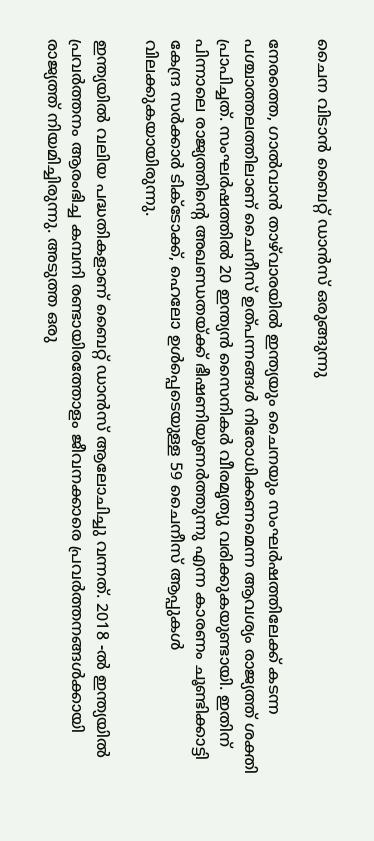ചൈന വിടാന്‍ ബൈറ്റ് ഡാന്‍സ് ഒരുങ്ങുന്നു

നേരത്തെ, ഗാല്‍വാന്‍ താഴ്‌വാരയില്‍ ഇന്ത്യയും ചൈനയും സംഘര്‍ഷത്തിലേക്ക് കടന്ന പശ്ചാത്തലത്തിലാണ് ചൈനീസ് ഉത്പന്നങ്ങള്‍ നിരോധിക്കണമെന്ന ആവശ്യം രാജ്യത്ത് ശക്തി പ്രാപിച്ചത്. സംഘര്‍ഷത്തില്‍ 20 ഇന്ത്യന്‍ സൈനികര്‍ വീരമൃത്യു വരിക്കുകയുണ്ടായി. ഇതിന് പിന്നാലെ രാജ്യത്തിന്റെ അഖണ്ഡതയ്ക്ക് ഭീഷണിയുണര്‍ത്തുന്നു എന്ന കാരണം ചൂണ്ടിക്കാട്ടി കേന്ദ്ര സര്‍ക്കാര്‍ ടിക്‌ടോക്ക്, ഹെലോ ഉള്‍പ്പെടെയുള്ള 59 ചൈനീസ് ആപ്പുകള്‍ വിലക്കുകയായിരുന്നു.

ഇന്ത്യയില്‍ വലിയ പദ്ധതികളാണ് ബൈറ്റ് ഡാന്‍സ് ആലോചിച്ചു വന്നത്. 2018 -ല്‍ ഇന്ത്യയില്‍ പ്രവര്‍ത്തനം ആരംഭിച്ച കമ്പനി രണ്ടായിരത്തോളം ജീവനക്കാരെ പ്രവര്‍ത്തനങ്ങള്‍ക്കായി രാജ്യത്ത് നിയമിച്ചിരുന്നു. അടുത്ത ഒരു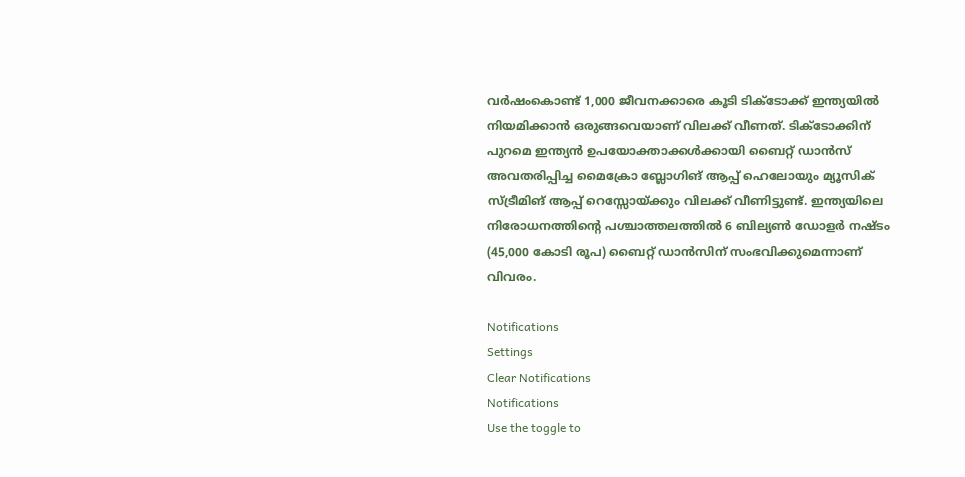വര്‍ഷംകൊണ്ട് 1,000 ജീവനക്കാരെ കൂടി ടിക്‌ടോക്ക് ഇന്ത്യയില്‍ നിയമിക്കാന്‍ ഒരുങ്ങവെയാണ് വിലക്ക് വീണത്. ടിക്‌ടോക്കിന് പുറമെ ഇന്ത്യന്‍ ഉപയോക്താക്കള്‍ക്കായി ബൈറ്റ് ഡാന്‍സ് അവതരിപ്പിച്ച മൈക്രോ ബ്ലോഗിങ് ആപ്പ് ഹെലോയും മ്യൂസിക് സ്ട്രീമിങ് ആപ്പ് റെസ്സോയ്ക്കും വിലക്ക് വീണിട്ടുണ്ട്. ഇന്ത്യയിലെ നിരോധനത്തിന്റെ പശ്ചാത്തലത്തില്‍ 6 ബില്യണ്‍ ഡോളര്‍ നഷ്ടം (45,000 കോടി രൂപ) ബൈറ്റ് ഡാന്‍സിന് സംഭവിക്കുമെന്നാണ് വിവരം.

Notifications
Settings
Clear Notifications
Notifications
Use the toggle to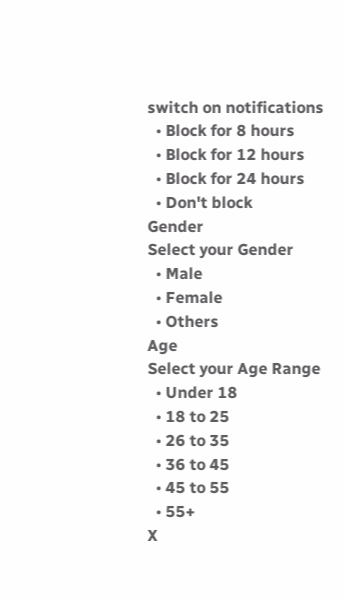switch on notifications
  • Block for 8 hours
  • Block for 12 hours
  • Block for 24 hours
  • Don't block
Gender
Select your Gender
  • Male
  • Female
  • Others
Age
Select your Age Range
  • Under 18
  • 18 to 25
  • 26 to 35
  • 36 to 45
  • 45 to 55
  • 55+
X